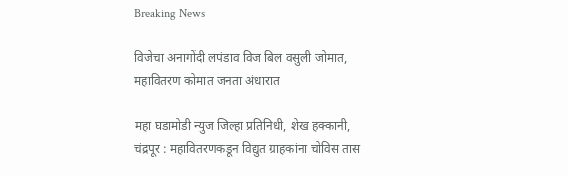Breaking News

विजेचा अनागोंदी लपंडाव विज बिल वसुली जोमात, महावितरण कोमात जनता अंधारात

महा घडामोडी न्युज जिल्हा प्रतिनिधी, शेख हक्कानी, चंद्रपूर : महावितरणकडून विद्युत ग्राहकांना चोविस तास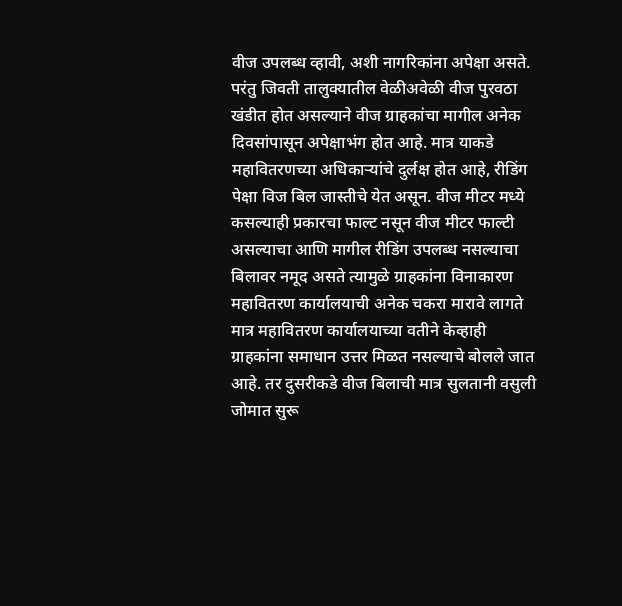वीज उपलब्ध व्हावी, अशी नागरिकांना अपेक्षा असते. परंतु जिवती तालुक्यातील वेळीअवेळी वीज पुरवठा खंडीत होत असल्याने वीज ग्राहकांचा मागील अनेक दिवसांपासून अपेक्षाभंग होत आहे. मात्र याकडे महावितरणच्या अधिकाऱ्यांचे दुर्लक्ष होत आहे, रीडिंग पेक्षा विज बिल जास्तीचे येत असून. वीज मीटर मध्ये कसल्याही प्रकारचा फाल्ट नसून वीज मीटर फाल्टी असल्याचा आणि मागील रीडिंग उपलब्ध नसल्याचा बिलावर नमूद असते त्यामुळे ग्राहकांना विनाकारण महावितरण कार्यालयाची अनेक चकरा मारावे लागते मात्र महावितरण कार्यालयाच्या वतीने केव्हाही ग्राहकांना समाधान उत्तर मिळत नसल्याचे बोलले जात आहे. तर दुसरीकडे वीज बिलाची मात्र सुलतानी वसुली जोमात सुरू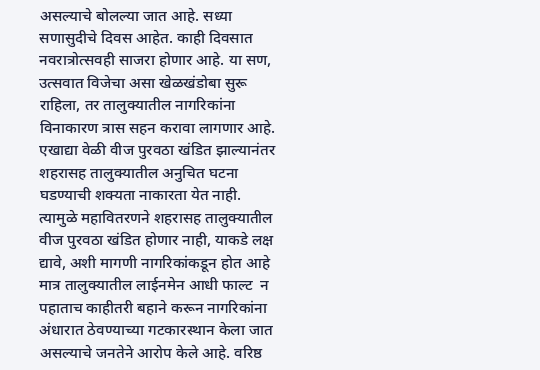असल्याचे बोलल्या जात आहे. सध्या सणासुदीचे दिवस आहेत. काही दिवसात नवरात्रोत्सवही साजरा होणार आहे. या सण, उत्सवात विजेचा असा खेळखंडोबा सुरू राहिला, तर तालुक्यातील नागरिकांना विनाकारण त्रास सहन करावा लागणार आहे. एखाद्या वेळी वीज पुरवठा खंडित झाल्यानंतर शहरासह तालुक्यातील अनुचित घटना घडण्याची शक्‍यता नाकारता येत नाही. त्यामुळे महावितरणने शहरासह तालुक्यातील वीज पुरवठा खंडित होणार नाही, याकडे लक्ष द्यावे, अशी मागणी नागरिकांकडून होत आहे मात्र तालुक्यातील लाईनमेन आधी फाल्ट  न पहाताच काहीतरी बहाने करून नागरिकांना अंधारात ठेवण्याच्या गटकारस्थान केला जात असल्याचे जनतेने आरोप केले आहे. वरिष्ठ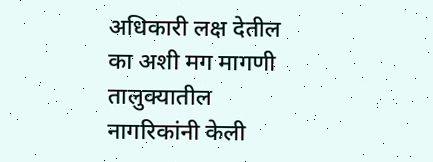अधिकारी लक्ष देतील का अशी मग मागणी तालुक्यातील नागरिकांनी केली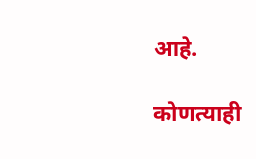आहे.

कोणत्याही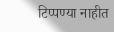टिप्पण्‍या नाहीत